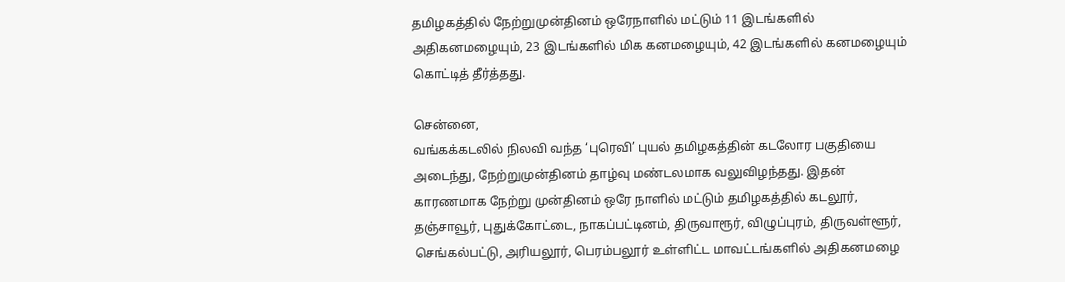தமிழகத்தில் நேற்றுமுன்தினம் ஒரேநாளில் மட்டும் 11 இடங்களில் அதிகனமழையும், 23 இடங்களில் மிக கனமழையும், 42 இடங்களில் கனமழையும் கொட்டித் தீர்த்தது.

சென்னை,
வங்கக்கடலில் நிலவி வந்த ‘புரெவி’ புயல் தமிழகத்தின் கடலோர பகுதியை அடைந்து, நேற்றுமுன்தினம் தாழ்வு மண்டலமாக வலுவிழந்தது. இதன் காரணமாக நேற்று முன்தினம் ஒரே நாளில் மட்டும் தமிழகத்தில் கடலூர், தஞ்சாவூர், புதுக்கோட்டை, நாகப்பட்டினம், திருவாரூர், விழுப்புரம், திருவள்ளூர், செங்கல்பட்டு, அரியலூர், பெரம்பலூர் உள்ளிட்ட மாவட்டங்களில் அதிகனமழை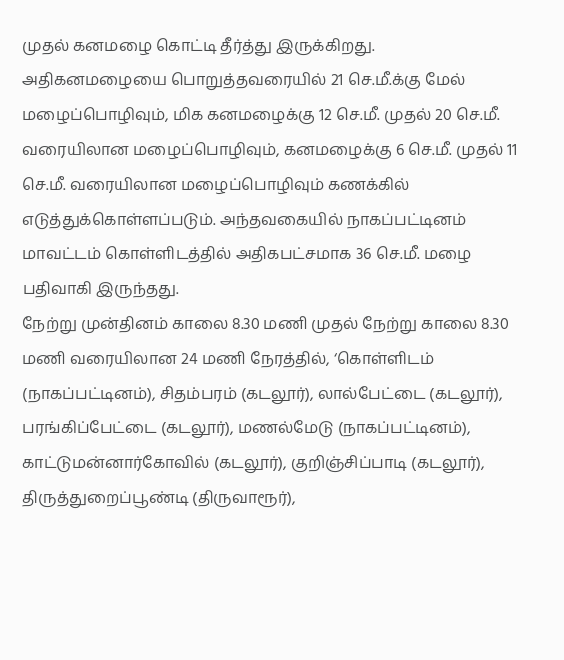முதல் கனமழை கொட்டி தீர்த்து இருக்கிறது.
அதிகனமழையை பொறுத்தவரையில் 21 செ.மீ.க்கு மேல் மழைப்பொழிவும், மிக கனமழைக்கு 12 செ.மீ. முதல் 20 செ.மீ. வரையிலான மழைப்பொழிவும், கனமழைக்கு 6 செ.மீ. முதல் 11 செ.மீ. வரையிலான மழைப்பொழிவும் கணக்கில் எடுத்துக்கொள்ளப்படும். அந்தவகையில் நாகப்பட்டினம் மாவட்டம் கொள்ளிடத்தில் அதிகபட்சமாக 36 செ.மீ. மழை பதிவாகி இருந்தது.
நேற்று முன்தினம் காலை 8.30 மணி முதல் நேற்று காலை 8.30 மணி வரையிலான 24 மணி நேரத்தில், ‘கொள்ளிடம் (நாகப்பட்டினம்), சிதம்பரம் (கடலூர்), லால்பேட்டை (கடலூர்), பரங்கிப்பேட்டை (கடலூர்), மணல்மேடு (நாகப்பட்டினம்), காட்டுமன்னார்கோவில் (கடலூர்), குறிஞ்சிப்பாடி (கடலூர்), திருத்துறைப்பூண்டி (திருவாரூர்),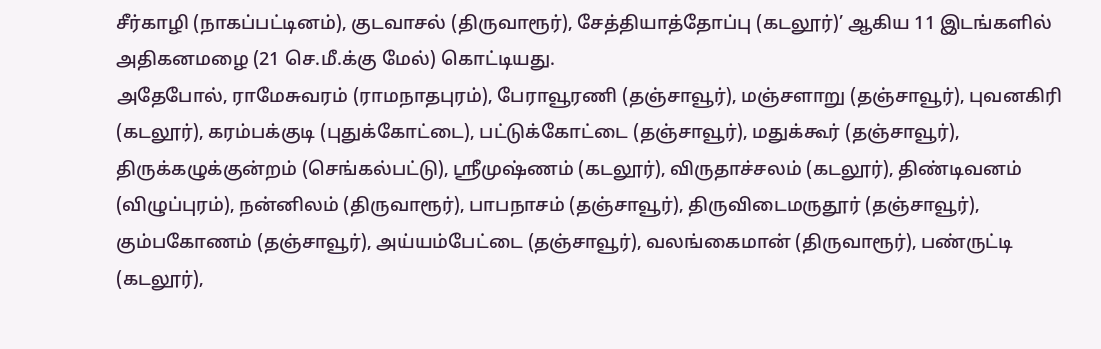சீர்காழி (நாகப்பட்டினம்), குடவாசல் (திருவாரூர்), சேத்தியாத்தோப்பு (கடலூர்)’ ஆகிய 11 இடங்களில் அதிகனமழை (21 செ.மீ.க்கு மேல்) கொட்டியது.
அதேபோல், ராமேசுவரம் (ராமநாதபுரம்), பேராவூரணி (தஞ்சாவூர்), மஞ்சளாறு (தஞ்சாவூர்), புவனகிரி (கடலூர்), கரம்பக்குடி (புதுக்கோட்டை), பட்டுக்கோட்டை (தஞ்சாவூர்), மதுக்கூர் (தஞ்சாவூர்), திருக்கழுக்குன்றம் (செங்கல்பட்டு), ஸ்ரீமுஷ்ணம் (கடலூர்), விருதாச்சலம் (கடலூர்), திண்டிவனம் (விழுப்புரம்), நன்னிலம் (திருவாரூர்), பாபநாசம் (தஞ்சாவூர்), திருவிடைமருதூர் (தஞ்சாவூர்), கும்பகோணம் (தஞ்சாவூர்), அய்யம்பேட்டை (தஞ்சாவூர்), வலங்கைமான் (திருவாரூர்), பண்ருட்டி (கடலூர்),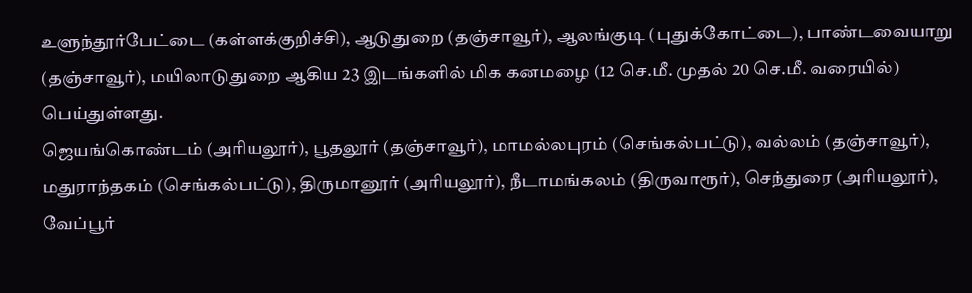உளுந்தூர்பேட்டை (கள்ளக்குறிச்சி), ஆடுதுறை (தஞ்சாவூர்), ஆலங்குடி (புதுக்கோட்டை), பாண்டவையாறு (தஞ்சாவூர்), மயிலாடுதுறை ஆகிய 23 இடங்களில் மிக கனமழை (12 செ.மீ. முதல் 20 செ.மீ. வரையில்) பெய்துள்ளது.
ஜெயங்கொண்டம் (அரியலூர்), பூதலூர் (தஞ்சாவூர்), மாமல்லபுரம் (செங்கல்பட்டு), வல்லம் (தஞ்சாவூர்), மதுராந்தகம் (செங்கல்பட்டு), திருமானூர் (அரியலூர்), நீடாமங்கலம் (திருவாரூர்), செந்துரை (அரியலூர்), வேப்பூர்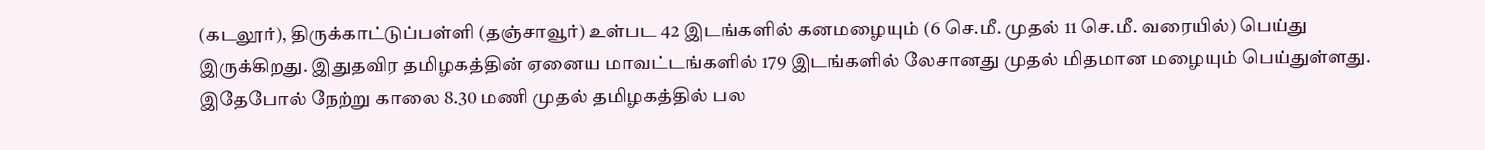(கடலூர்), திருக்காட்டுப்பள்ளி (தஞ்சாவூர்) உள்பட 42 இடங்களில் கனமழையும் (6 செ.மீ. முதல் 11 செ.மீ. வரையில்) பெய்து இருக்கிறது. இதுதவிர தமிழகத்தின் ஏனைய மாவட்டங்களில் 179 இடங்களில் லேசானது முதல் மிதமான மழையும் பெய்துள்ளது. இதேபோல் நேற்று காலை 8.30 மணி முதல் தமிழகத்தில் பல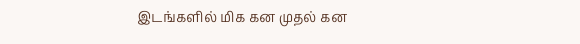இடங்களில் மிக கன முதல் கன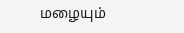மழையும்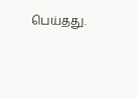பெய்தது.